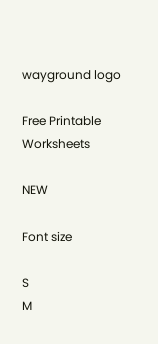wayground logo

Free Printable Worksheets

NEW

Font size

S
M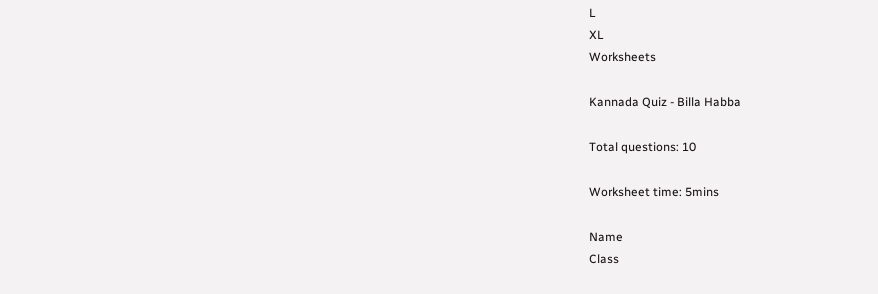L
XL
Worksheets

Kannada Quiz - Billa Habba

Total questions: 10

Worksheet time: 5mins

Name
Class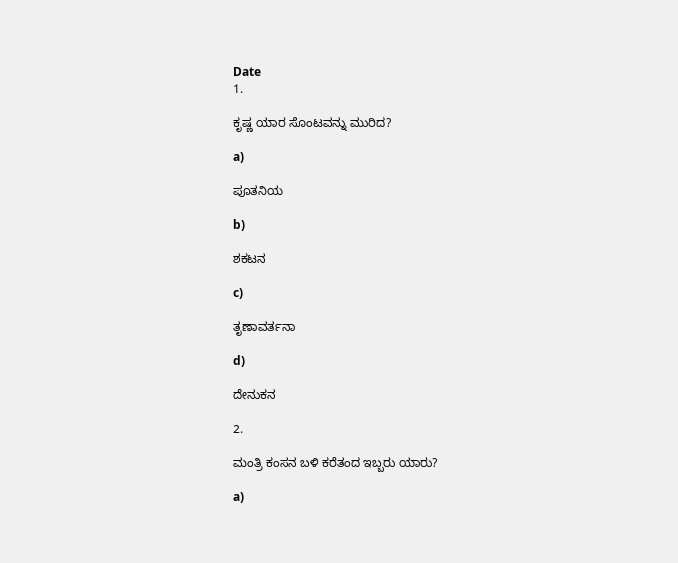Date
1.

ಕೃಷ್ಣ ಯಾರ ಸೊಂಟವನ್ನು ಮುರಿದ?

a)

ಪೂತನಿಯ

b)

ಶಕಟನ

c)

ತೃಣಾವರ್ತನಾ

d)

ದೇನುಕನ

2.

ಮಂತ್ರಿ ಕಂಸನ ಬಳಿ ಕರೆತಂದ ಇಬ್ಬರು ಯಾರು?

a)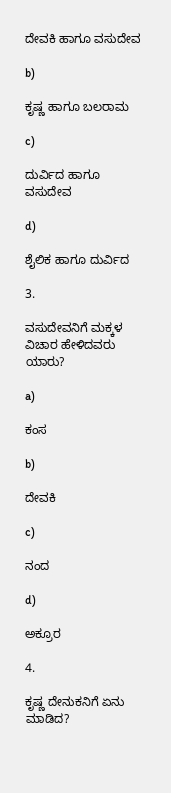ದೇವಕಿ ಹಾಗೂ ವಸುದೇವ

b)

ಕೃಷ್ಣ ಹಾಗೂ ಬಲರಾಮ

c)

ದುರ್ವಿದ ಹಾಗೂ ವಸುದೇವ

d)

ಶೈಲಿಕ ಹಾಗೂ ದುರ್ವಿದ

3.

ವಸುದೇವನಿಗೆ ಮಕ್ಕಳ ವಿಚಾರ ಹೇಳಿದವರು ಯಾರು?

a)

ಕಂಸ

b)

ದೇವಕಿ

c)

ನಂದ

d)

ಅಕ್ರೂರ

4.

ಕೃಷ್ಣ ದೇನುಕನಿಗೆ ಏನು ಮಾಡಿದ?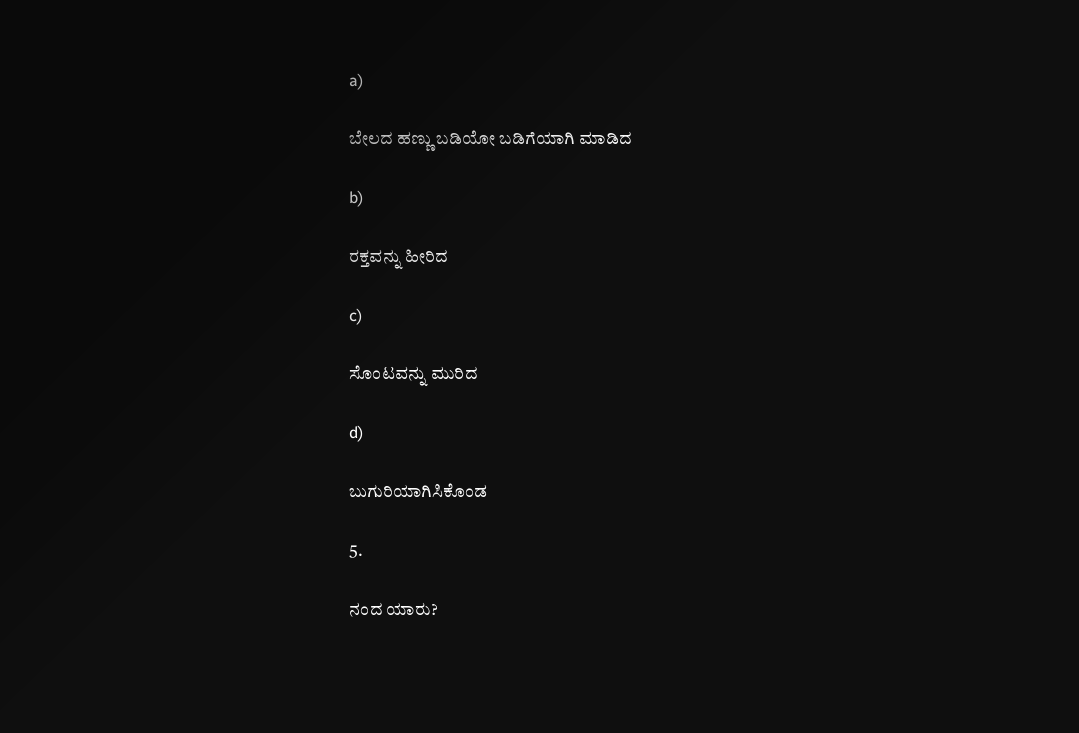a)

ಬೇಲದ ಹಣ್ಣು ಬಡಿಯೋ ಬಡಿಗೆಯಾಗಿ ಮಾಡಿದ

b)

ರಕ್ತವನ್ನು ಹೀರಿದ

c)

ಸೊಂಟವನ್ನು ಮುರಿದ

d)

ಬುಗುರಿಯಾಗಿಸಿಕೊಂಡ

5.

ನಂದ ಯಾರು?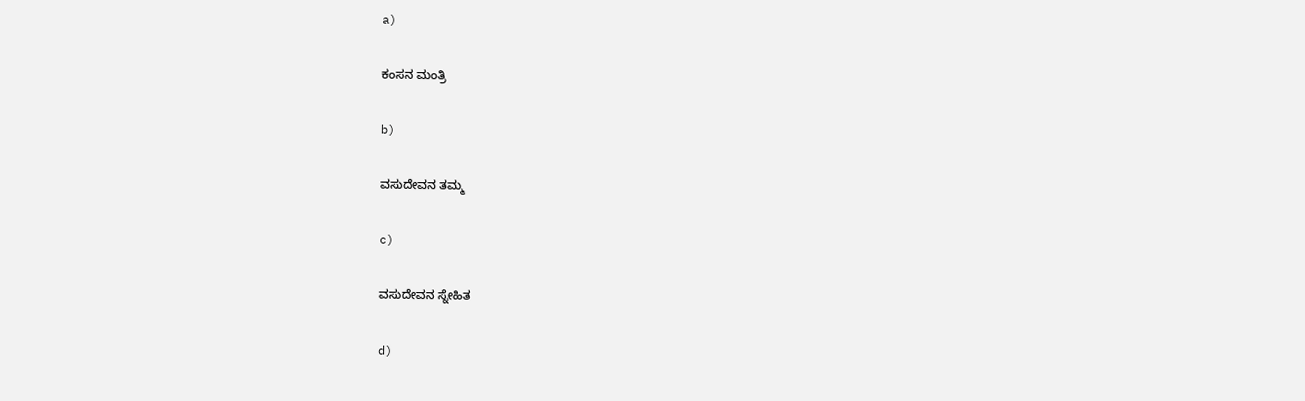a)

ಕಂಸನ ಮಂತ್ರಿ

b)

ವಸುದೇವನ ತಮ್ಮ

c)

ವಸುದೇವನ ಸ್ನೇಹಿತ

d)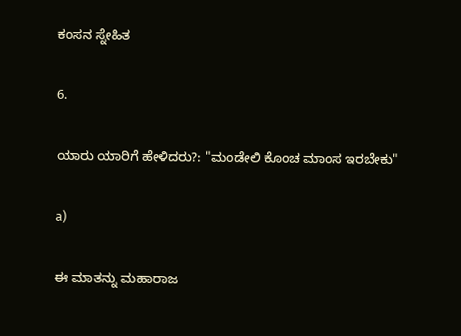ಕಂಸನ ಸ್ನೇಹಿತ

6.

ಯಾರು ಯಾರಿಗೆ ಹೇಳಿದರು?: "ಮಂಡೇಲಿ ಕೊಂಚ ಮಾಂಸ ಇರಬೇಕು"

a)

ಈ ಮಾತನ್ನು ಮಹಾರಾಜ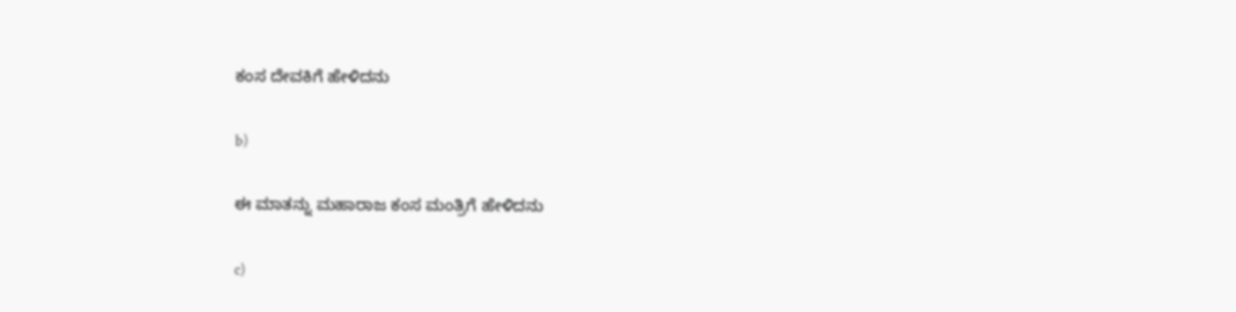ಕಂಸ ದೇವಕಿಗೆ ಹೇಳಿದನು

b)

ಈ ಮಾತನ್ನು ಮಹಾರಾಜ ಕಂಸ ಮಂತ್ರಿಗೆ ಹೇಳಿದನು

c)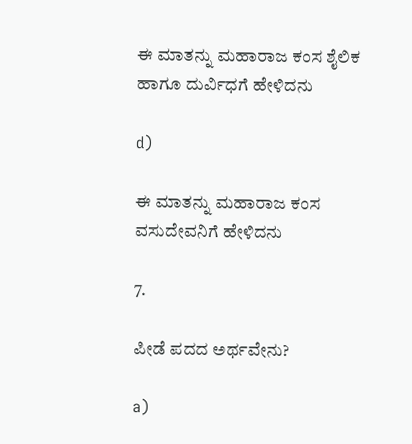ಈ ಮಾತನ್ನು ಮಹಾರಾಜ ಕಂಸ ಶೈಲಿಕ ಹಾಗೂ ದುರ್ವಿಧಗೆ ಹೇಳಿದನು

d)

ಈ ಮಾತನ್ನು ಮಹಾರಾಜ ಕಂಸ ವಸುದೇವನಿಗೆ ಹೇಳಿದನು

7.

ಪೀಡೆ ಪದದ ಅರ್ಥವೇನು?

a)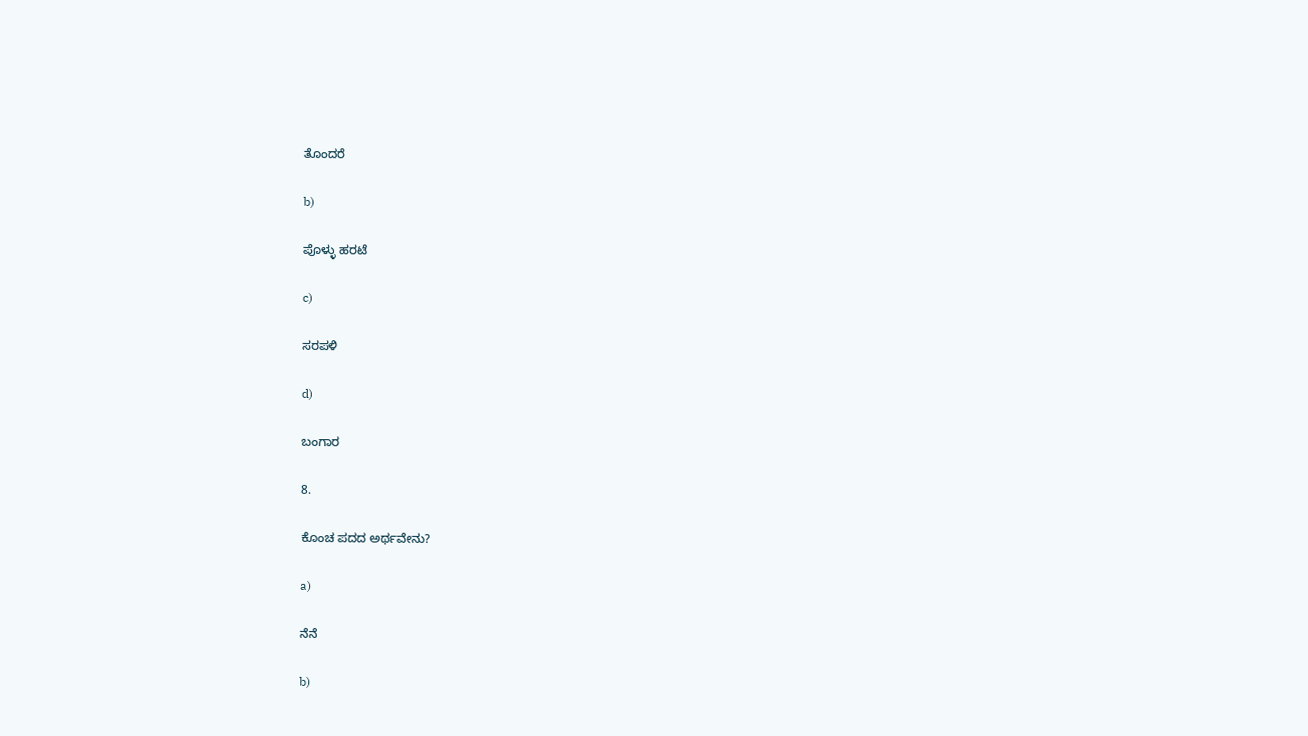ತೊಂದರೆ

b)

ಪೊಳ್ಳು ಹರಟೆ

c)

ಸರಪಳಿ

d)

ಬಂಗಾರ

8.

ಕೊಂಚ ಪದದ ಅರ್ಥವೇನು?

a)

ನೆನೆ

b)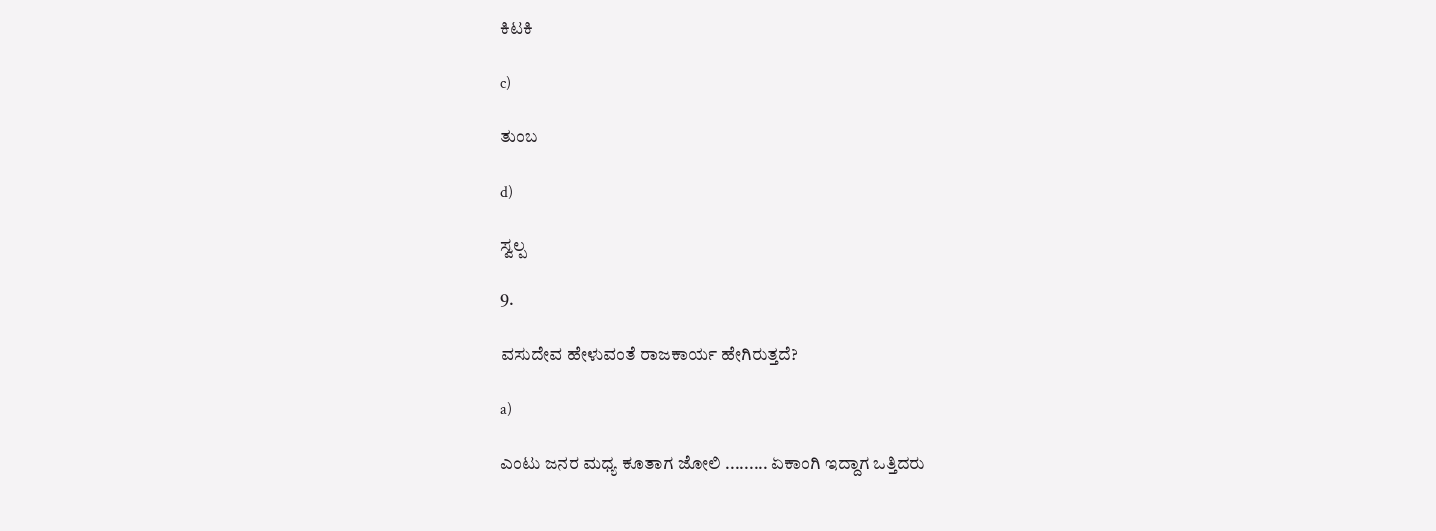ಕಿಟಕಿ

c)

ತುಂಬ

d)

ಸ್ವಲ್ಪ

9.

ವಸುದೇವ ಹೇಳುವಂತೆ ರಾಜಕಾರ್ಯ ಹೇಗಿರುತ್ತದೆ?

a)

ಎಂಟು ಜನರ ಮಧ್ಯ ಕೂತಾಗ ಜೋಲಿ ......... ಏಕಾಂಗಿ ಇದ್ದಾಗ ಒತ್ತಿದರು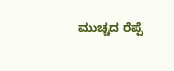ಮುಚ್ಚದ ರೆಪ್ಪೆ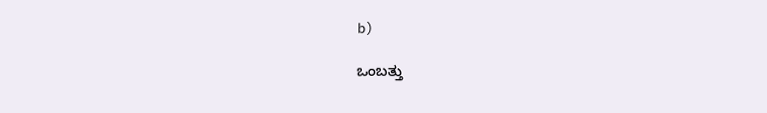b)

ಒಂಬತ್ತು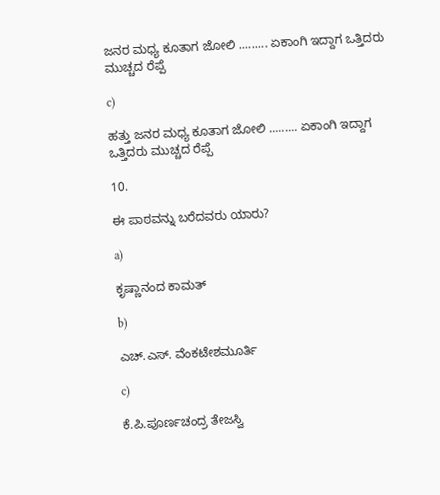ಜನರ ಮಧ್ಯ ಕೂತಾಗ ಜೋಲಿ ......... ಏಕಾಂಗಿ ಇದ್ದಾಗ ಒತ್ತಿದರು ಮುಚ್ಚದ ರೆಪ್ಪೆ

c)

ಹತ್ತು ಜನರ ಮಧ್ಯ ಕೂತಾಗ ಜೋಲಿ ......... ಏಕಾಂಗಿ ಇದ್ದಾಗ ಒತ್ತಿದರು ಮುಚ್ಚದ ರೆಪ್ಪೆ

10.

ಈ ಪಾಠವನ್ನು ಬರೆದವರು ಯಾರು?

a)

ಕೃಷ್ಣಾನಂದ ಕಾಮತ್

b)

ಎಚ್.ಎಸ್. ವೆಂಕಟೇಶಮೂರ್ತಿ

c)

ಕೆ.ಪಿ.ಪೂರ್ಣಚಂದ್ರ ತೇಜಸ್ವಿ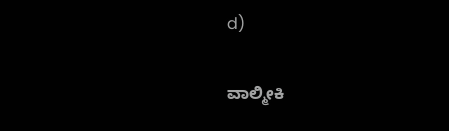d)

ವಾಲ್ಮೀಕಿ